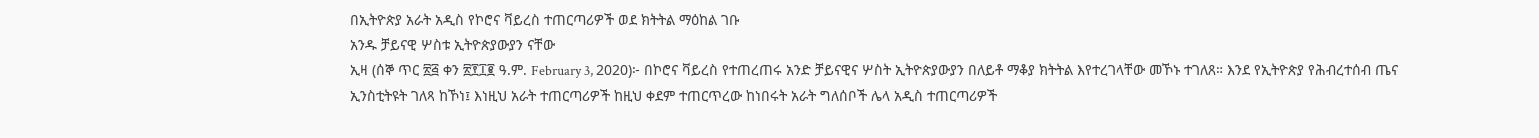በኢትዮጵያ አራት አዲስ የኮሮና ቫይረስ ተጠርጣሪዎች ወደ ክትትል ማዕከል ገቡ
አንዱ ቻይናዊ ሦስቱ ኢትዮጵያውያን ናቸው
ኢዛ (ሰኞ ጥር ፳፭ ቀን ፳፻፲፪ ዓ.ም. February 3, 2020)፦ በኮሮና ቫይረስ የተጠረጠሩ አንድ ቻይናዊና ሦስት ኢትዮጵያውያን በለይቶ ማቆያ ክትትል እየተረገላቸው መኾኑ ተገለጸ። እንደ የኢትዮጵያ የሕብረተሰብ ጤና ኢንስቲትዩት ገለጻ ከኾነ፤ እነዚህ አራት ተጠርጣሪዎች ከዚህ ቀደም ተጠርጥረው ከነበሩት አራት ግለሰቦች ሌላ አዲስ ተጠርጣሪዎች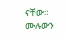ናቸው።
ሙሉውን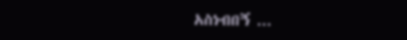አስነብበኝ ...